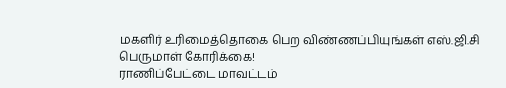மகளிர் உரிமைத்தொகை பெற விண்ணப்பியுங்கள் எஸ்.ஜி.சி பெருமாள் கோரிக்கை!
ராணிப்பேட்டை மாவட்டம்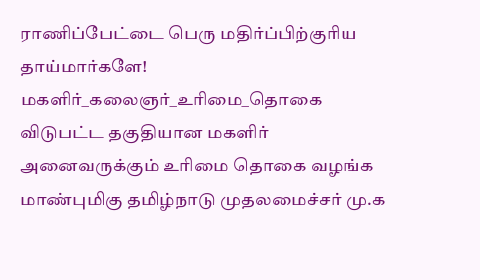ராணிப்பேட்டை பெரு மதிர்ப்பிற்குரிய தாய்மார்களே! மகளிர்_கலைஞர்_உரிமை_தொகை விடுபட்ட தகுதியான மகளிர் அனைவருக்கும் உரிமை தொகை வழங்க மாண்புமிகு தமிழ்நாடு முதலமைச்சர் மு.க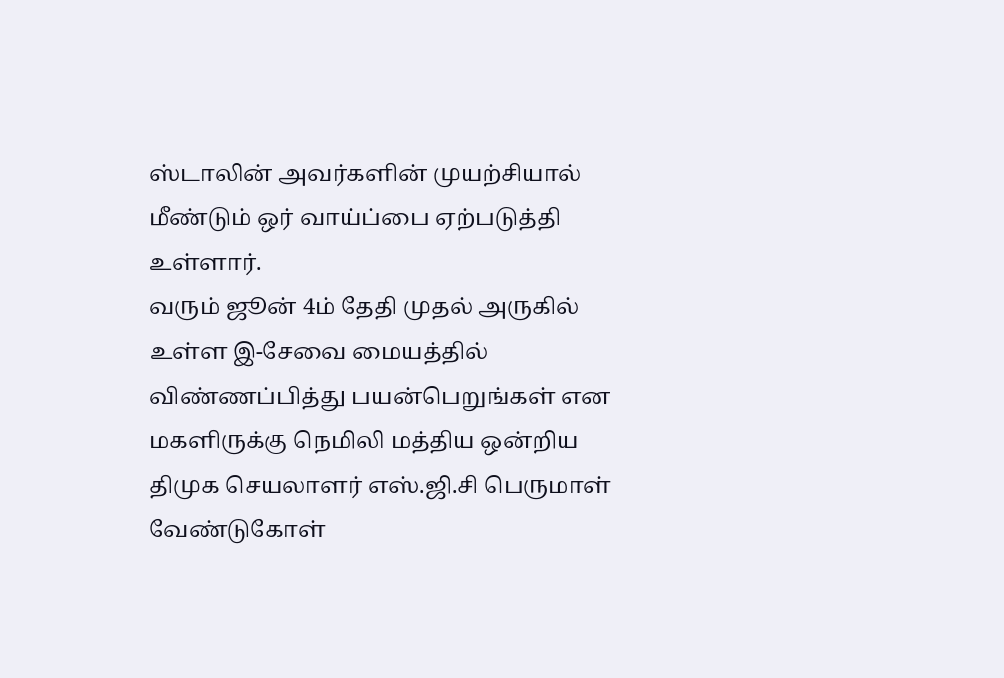ஸ்டாலின் அவர்களின் முயற்சியால் மீண்டும் ஒர் வாய்ப்பை ஏற்படுத்தி உள்ளார்.
வரும் ஜூன் 4ம் தேதி முதல் அருகில் உள்ள இ-சேவை மையத்தில் விண்ணப்பித்து பயன்பெறுங்கள் என மகளிருக்கு நெமிலி மத்திய ஒன்றிய திமுக செயலாளர் எஸ்.ஜி.சி பெருமாள் வேண்டுகோள்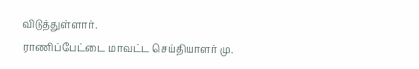விடுத்துள்ளார்.
ராணிப்பேட்டை மாவட்ட செய்தியாளர் மு.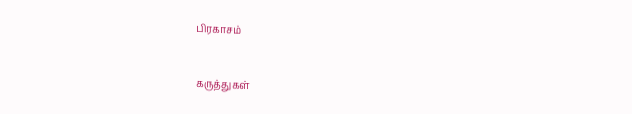பிரகாசம்


கருத்துகள்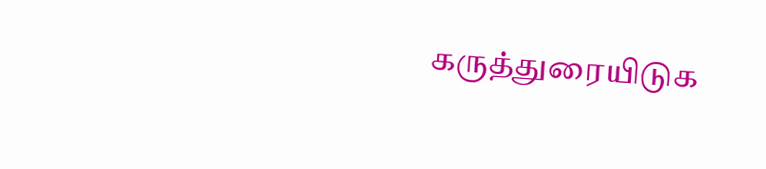கருத்துரையிடுக